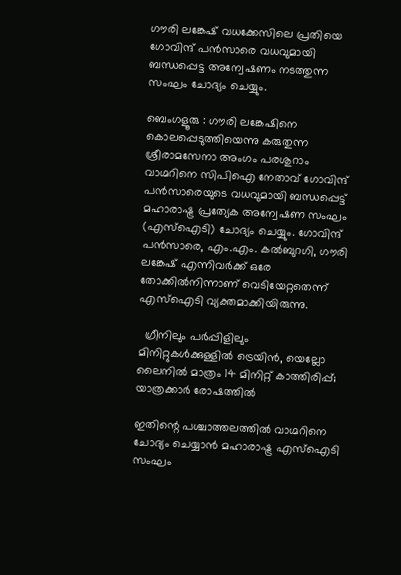ഗൗരി ലങ്കേഷ് വധക്കേസിലെ പ്രതിയെ ഗോവിന്ദ് പൻസാരെ വധവുമായി ബന്ധപ്പെട്ട അന്വേഷണം നടത്തുന്ന സംഘം ചോദ്യം ചെയ്യും.

ബെംഗളൂരു : ഗൗരി ലങ്കേഷിനെ കൊലപ്പെടുത്തിയെന്നു കരുതുന്ന ശ്രീരാമസേനാ അംഗം പരശുറാം വാഗ്മറിനെ സിപിഐ നേതാവ് ഗോവിന്ദ് പൻസാരെയുടെ വധവുമായി ബന്ധപ്പെട്ട് മഹാരാഷ്ട്ര പ്രത്യേക അന്വേഷണ സംഘം (എസ്ഐടി) ചോദ്യം ചെയ്യും. ഗോവിന്ദ് പൻസാരെ, എം.എം. കൽബുറഗി, ഗൗരി ലങ്കേഷ് എന്നിവർക്ക് ഒരേ തോക്കിൽനിന്നാണ് വെടിയേറ്റതെന്ന് എസ്ഐടി വ്യക്തമാക്കിയിരുന്നു.

  ഗ്രീനിലും പർപ്പിളിലും മിനിറ്റുകൾക്കുള്ളിൽ ട്രെയിൻ, യെല്ലോ ലൈനിൽ മാത്രം 14 മിനിറ്റ് കാത്തിരിപ്പ്; യാത്രക്കാർ രോഷത്തിൽ

ഇതിന്റെ പശ്ചാത്തലത്തിൽ വാഗ്മറിനെ ചോദ്യം ചെയ്യാൻ മഹാരാഷ്ട്ര എസ്ഐടി സംഘം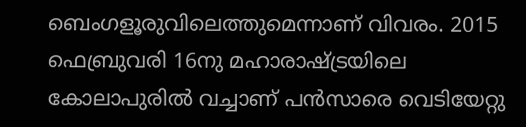ബെംഗളൂരുവിലെത്തുമെന്നാണ് വിവരം. 2015 ഫെബ്രുവരി 16നു മഹാരാഷ്ട്രയിലെ കോലാപുരിൽ വച്ചാണ് പൻസാരെ വെടിയേറ്റു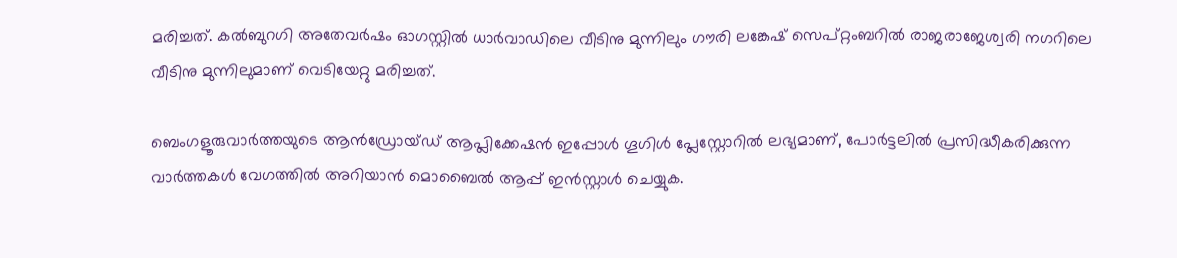മരിച്ചത്. കൽബുറഗി അതേവർഷം ഓഗസ്റ്റിൽ ധാർവാഡിലെ വീടിനു മുന്നിലും ഗൗരി ലങ്കേഷ് സെപ്റ്റംബറിൽ രാജരാജേശ്വരി നഗറിലെ വീടിനു മുന്നിലുമാണ് വെടിയേറ്റു മരിച്ചത്.

ബെംഗളൂരുവാർത്തയുടെ ആൻഡ്രോയ്ഡ് ആപ്ലിക്കേഷൻ ഇപ്പോൾ ഗൂഗിൾ പ്ലേസ്റ്റോറിൽ ലഭ്യമാണ്, പോർട്ടലിൽ പ്രസിദ്ധീകരിക്കുന്ന വാർത്തകൾ വേഗത്തിൽ അറിയാൻ മൊബൈൽ ആപ്പ് ഇൻസ്റ്റാൾ ചെയ്യുക.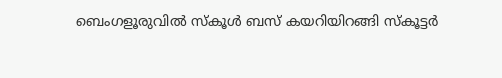ബെംഗളൂരുവിൽ സ്കൂൾ ബസ് കയറിയിറങ്ങി സ്കൂട്ടർ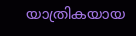യാത്രികയായ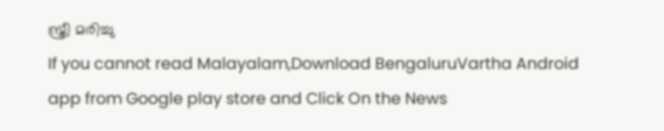സ്ത്രീ മരിച്ചു
If you cannot read Malayalam,Download BengaluruVartha Android app from Google play store and Click On the News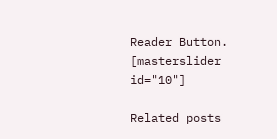Reader Button. [masterslider id="10"]

Related posts